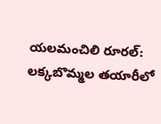యలమంచిలి రూరల్: లక్కబొమ్మల తయారీలో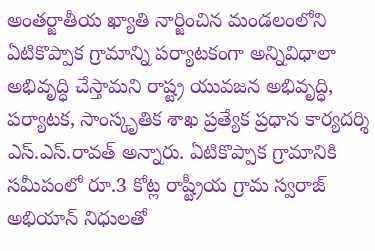అంతర్జాతీయ ఖ్యాతి నార్జించిన మండలంలోని ఏటికొప్పాక గ్రామాన్ని పర్యాటకంగా అన్నివిధాలా అభివృద్ధి చేస్తామని రాష్ట్ర యువజన అభివృద్ధి, పర్యాటక, సాంస్కృతిక శాఖ ప్రత్యేక ప్రధాన కార్యదర్శి ఎస్.ఎస్.రావత్ అన్నారు. ఏటికొప్పాక గ్రామానికి సమీపంలో రూ.3 కోట్ల రాష్ట్రీయ గ్రామ స్వరాజ్ అభియాన్ నిధులతో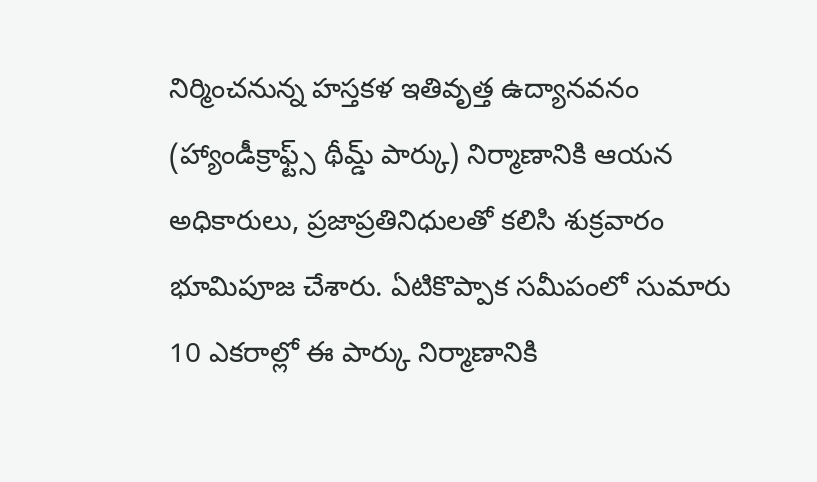నిర్మించనున్న హస్తకళ ఇతివృత్త ఉద్యానవనం (హ్యాండీక్రాఫ్ట్స్ థీమ్డ్ పార్కు) నిర్మాణానికి ఆయన అధికారులు, ప్రజాప్రతినిధులతో కలిసి శుక్రవారం భూమిపూజ చేశారు. ఏటికొప్పాక సమీపంలో సుమారు 10 ఎకరాల్లో ఈ పార్కు నిర్మాణానికి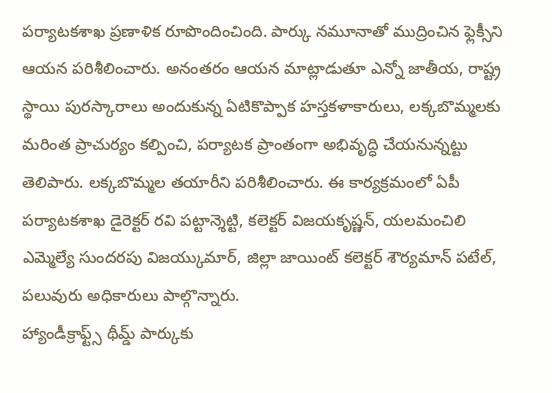పర్యాటకశాఖ ప్రణాళిక రూపొందించింది. పార్కు నమూనాతో ముద్రించిన ఫ్లెక్సీని ఆయన పరిశీలించారు. అనంతరం ఆయన మాట్లాడుతూ ఎన్నో జాతీయ, రాష్ట్ర స్థాయి పురస్కారాలు అందుకున్న ఏటికొప్పాక హస్తకళాకారులు, లక్కబొమ్మలకు మరింత ప్రాచుర్యం కల్పించి, పర్యాటక ప్రాంతంగా అభివృద్ధి చేయనున్నట్టు తెలిపారు. లక్కబొమ్మల తయారీని పరిశీలించారు. ఈ కార్యక్రమంలో ఏపీ పర్యాటకశాఖ డైరెక్టర్ రవి పట్టాన్శెట్టి, కలెక్టర్ విజయకృష్ణన్, యలమంచిలి ఎమ్మెల్యే సుందరపు విజయ్కుమార్, జిల్లా జాయింట్ కలెక్టర్ శౌర్యమాన్ పటేల్, పలువురు అధికారులు పాల్గొన్నారు.
హ్యాండీక్రాఫ్ట్స్ థీమ్డ్ పార్కుకు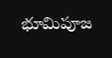భూమిపూజ